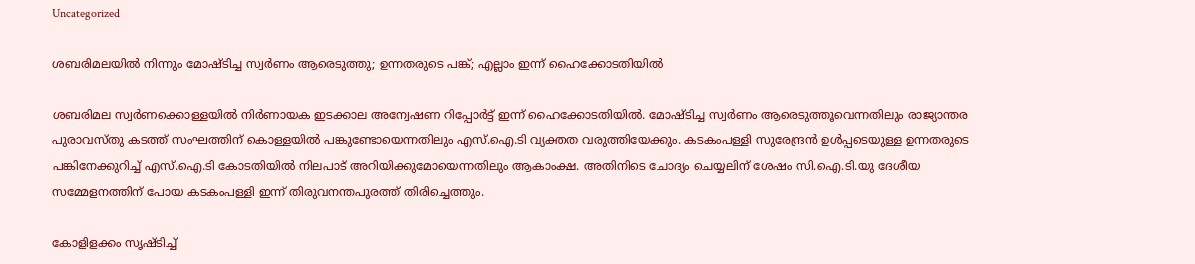Uncategorized

ശബരിമലയില്‍ നിന്നും മോഷ്ടിച്ച സ്വര്‍ണം ആരെടുത്തു; ഉന്നതരുടെ പങ്ക്; എല്ലാം ഇന്ന് ഹൈക്കോടതിയില്‍

ശബരിമല സ്വര്‍ണക്കൊള്ളയില്‍ നിര്‍ണായക ഇടക്കാല അന്വേഷണ റിപ്പോര്‍ട്ട് ഇന്ന് ഹൈക്കോടതിയില്‍. മോഷ്ടിച്ച സ്വര്‍ണം ആരെടുത്തൂവെന്നതിലും രാജ്യാന്തര പുരാവസ്തു കടത്ത് സംഘത്തിന് കൊള്ളയില്‍ പങ്കുണ്ടോയെന്നതിലും എസ്.ഐ.ടി വ്യക്തത വരുത്തിയേക്കും. കടകംപള്ളി സുരേന്ദ്രന്‍ ഉള്‍പ്പടെയുള്ള ഉന്നതരുടെ പങ്കിനേക്കുറിച്ച് എസ്.ഐ.ടി കോടതിയില്‍ നിലപാട് അറിയിക്കുമോയെന്നതിലും ആകാംക്ഷ. അതിനിടെ ചോദ്യം ചെയ്യലിന് ശേഷം സി.ഐ.ടി.യു ദേശീയ സമ്മേളനത്തിന് പോയ കടകംപള്ളി ഇന്ന് തിരുവനന്തപുരത്ത് തിരിച്ചെത്തും.

കോളിളക്കം സൃഷ്ടിച്ച്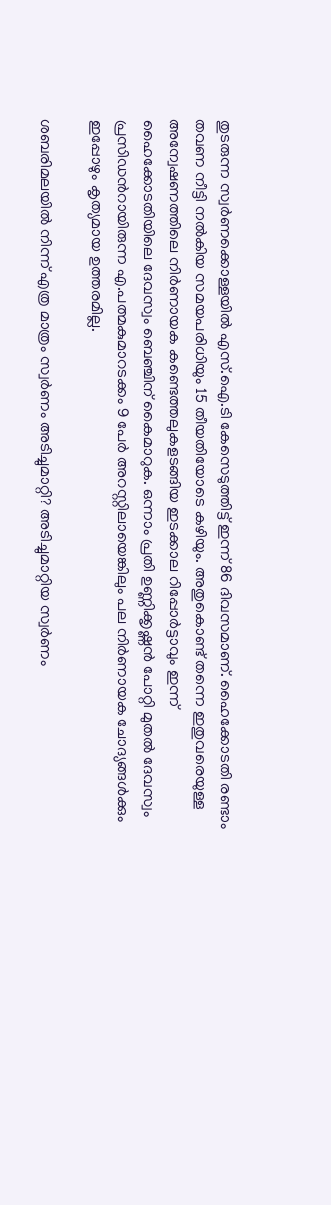തുടരുന്ന സ്വര്‍ണക്കൊള്ളയില്‍ എസ്.ഐ.ടി കേസെടുത്തിട്ട് ഇന്ന് 86 ദിവസമാണ്. ഹൈക്കോടതി രണ്ടാം തവണ നീട്ടി നല്‍കിയ സമയപരിധിയും 15 തീയതിയോടെ കഴിയും. അതുകൊണ്ട് തന്നെ ഇതുവരെയുള്ള അന്വേഷണത്തിലെ നിര്‍ണായക കണ്ടെത്തലുകളടങ്ങിയ ഇടക്കാല റിപ്പോര്‍ട്ടാവും ഇന്ന് ഹൈക്കോടതിയിലെ ദേവസ്വം ബെഞ്ചിന് കൈമാറുക. ഒന്നാം പ്രതി ഉണ്ണിക്കൃഷ്ണന്‍ പോറ്റി മുതല്‍ ദേവസ്വം പ്രസിഡന്‍റായിരുന്ന എ.പത്മകുമാറടക്കം 9 പേര്‍ അറസ്റ്റിലായെങ്കിലും പല നിര്‍ണായക ചോദ്യങ്ങള്‍ക്കും ഇപ്പോഴും കൃത്യമായ ഉത്തരമില്ല.

ശബരിമലയില്‍ നിന്ന് എത്ര മാത്രം സ്വര്‍ണം അടിച്ചുമാറ്റി? അടിച്ചുമാറ്റിയ സ്വര്‍ണം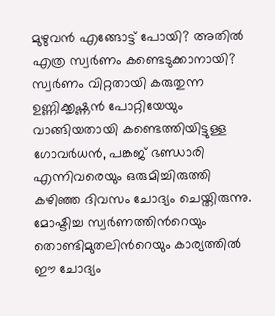മുഴുവന്‍ എങ്ങോട്ട് പോയി? അതില്‍ എത്ര സ്വര്‍ണം കണ്ടെടുക്കാനായി? സ്വര്‍ണം വിറ്റതായി കരുതുന്ന ഉണ്ണിക്കൃഷ്ണന്‍ പോറ്റിയേയും വാങ്ങിയതായി കണ്ടെത്തിയിട്ടുള്ള ഗോവര്‍ധന്‍, പങ്കജ് ഭണ്ഡാരി എന്നിവരെയും ഒരുമിച്ചിരുത്തി കഴിഞ്ഞ ദിവസം ചോദ്യം ചെയ്തിരുന്നു. മോഷ്ടിച്ച സ്വര്‍ണത്തിന്‍റെയും തൊണ്ടിമുതലിന്‍റെയും കാര്യത്തില്‍ ഈ ചോദ്യം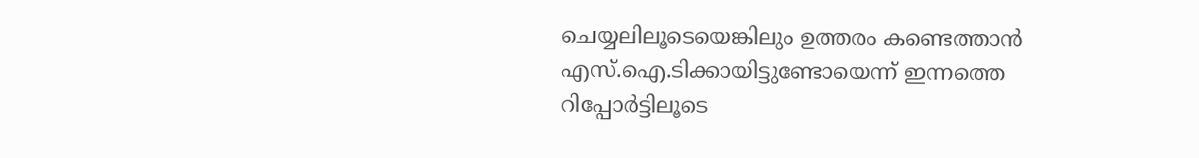ചെയ്യലിലൂടെയെങ്കിലും ഉത്തരം കണ്ടെത്താന്‍ എസ്.ഐ.ടിക്കായിട്ടുണ്ടോയെന്ന് ഇന്നത്തെ റിപ്പോര്‍ട്ടിലൂടെ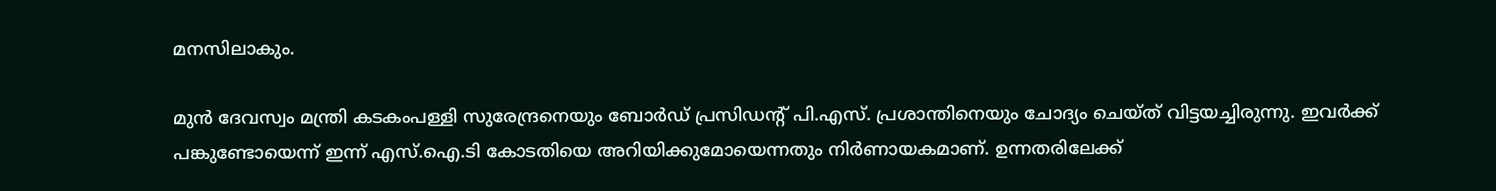മനസിലാകും.

മുന്‍ ദേവസ്വം മന്ത്രി കടകംപള്ളി സുരേന്ദ്രനെയും ബോര്‍ഡ് പ്രസിഡന്‍റ് പി.എസ്. പ്രശാന്തിനെയും ചോദ്യം ചെയ്ത് വിട്ടയച്ചിരുന്നു. ഇവര്‍ക്ക് പങ്കുണ്ടോയെന്ന് ഇന്ന് എസ്.ഐ.ടി കോടതിയെ അറിയിക്കുമോയെന്നതും നിര്‍ണായകമാണ്. ഉന്നതരിലേക്ക്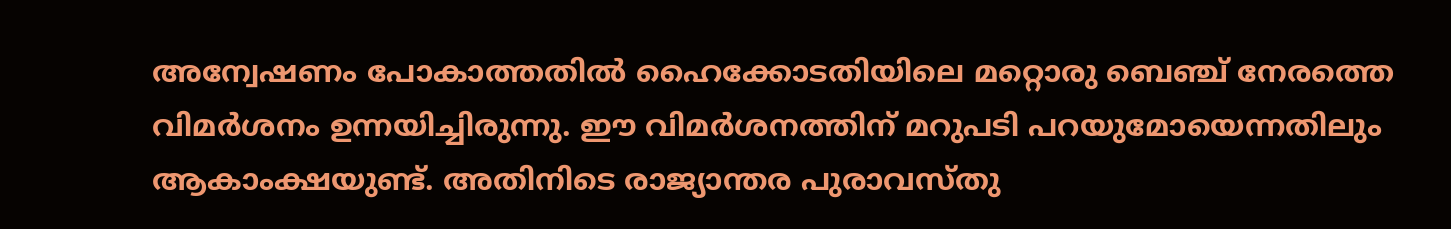അന്വേഷണം പോകാത്തതില്‍ ഹൈക്കോടതിയിലെ മറ്റൊരു ബെഞ്ച് നേരത്തെ വിമര്‍ശനം ഉന്നയിച്ചിരുന്നു. ഈ വിമര്‍ശനത്തിന് മറുപടി പറയുമോയെന്നതിലും ആകാംക്ഷയുണ്ട്. അതിനിടെ രാജ്യാന്തര പുരാവസ്തു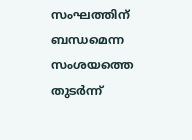സംഘത്തിന് ബന്ധമെന്ന സംശയത്തെ തുടര്‍ന്ന്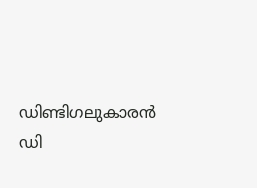ഡിണ്ടിഗലുകാരന്‍ ഡി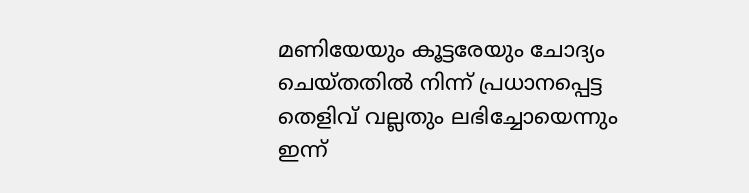മണിയേയും കൂട്ടരേയും ചോദ്യം ചെയ്തതില്‍ നിന്ന് പ്രധാനപ്പെട്ട തെളിവ് വല്ലതും ലഭിച്ചോയെന്നും ഇന്ന്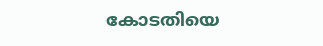കോടതിയെ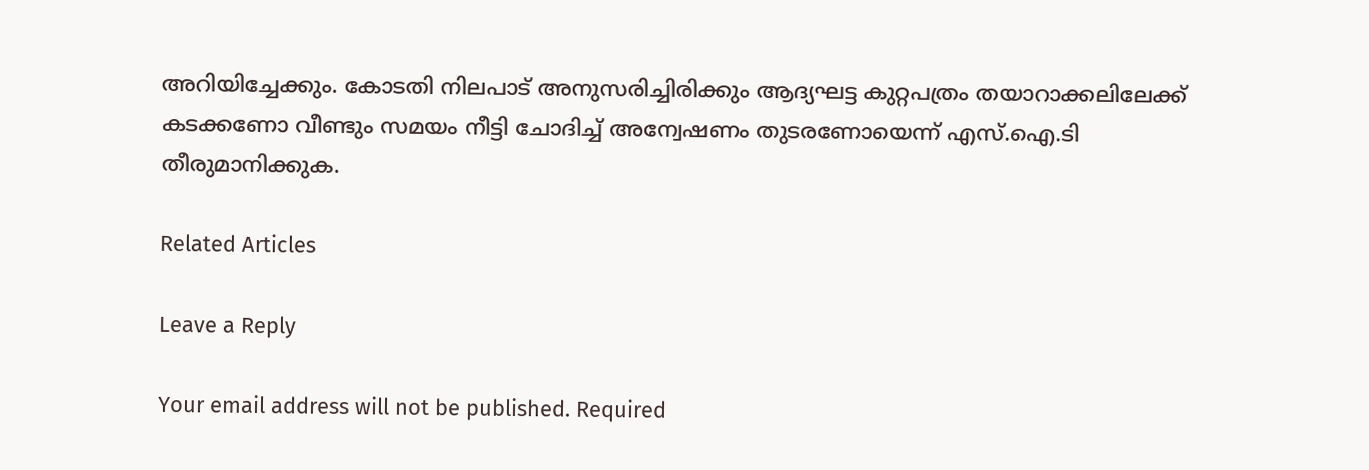അറിയിച്ചേക്കും. കോടതി നിലപാട് അനുസരിച്ചിരിക്കും ആദ്യഘട്ട കുറ്റപത്രം തയാറാക്കലിലേക്ക് കടക്കണോ വീണ്ടും സമയം നീട്ടി ചോദിച്ച് അന്വേഷണം തുടരണോയെന്ന് എസ്.ഐ.ടി തീരുമാനിക്കുക.

Related Articles

Leave a Reply

Your email address will not be published. Required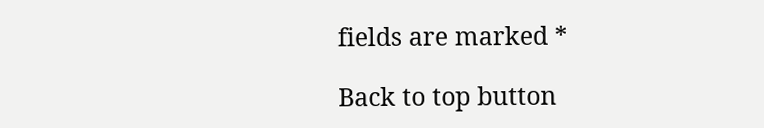fields are marked *

Back to top button